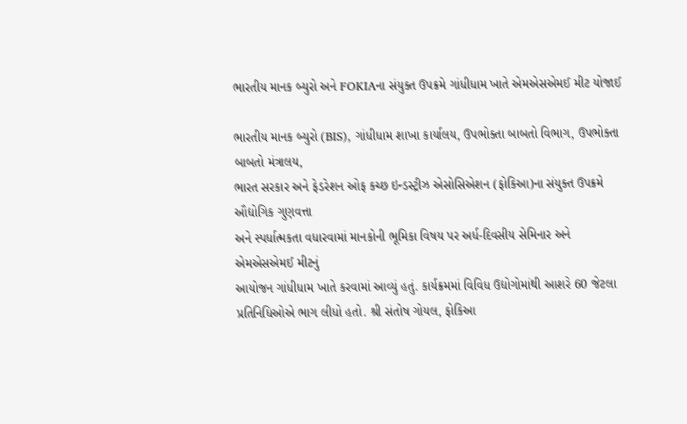ભારતીય માનક બ્યુરો અને FOKIAના સંયુક્ત ઉપક્રમે ગાંધીધામ ખાતે એમએસએમઈ મીટ યોજાઈ

ભારતીય માનક બ્યુરો (BIS), ગાંધીધામ શાખા કાર્યાલય, ઉપભોક્તા બાબતો વિભાગ, ઉપભોક્તા બાબતો મંત્રાલય,
ભારત સરકાર અને ફેડરેશન ઓફ કચ્છ ઇન્ડસ્ટ્રીઝ એસોસિએશન (ફોકિઆ)ના સંયુક્ત ઉપક્રમે ઔદ્યોગિક ગુણવત્તા
અને સ્પર્ધાત્મકતા વધારવામાં માનકોની ભૂમિકા વિષય પર અર્ધ-દિવસીય સેમિનાર અને એમએસએમઈ મીટનું
આયોજન ગાંધીધામ ખાતે કરવામાં આવ્યું હતું. કાર્યક્રમમાં વિવિધ ઉદ્યોગોમાંથી આશરે 60 જેટલા પ્રતિનિધિઓએ ભાગ લીધો હતો. શ્રી સંતોષ ગોયલ, ફોકિઆ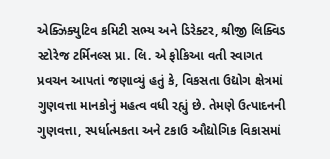એક્ઝિક્યુટિવ કમિટી સભ્ય અને ડિરેક્ટર, શ્રીજી લિક્વિડ સ્ટોરેજ ટર્મિનલ્સ પ્રા. લિ. એ ફોકિઆ વતી સ્વાગત પ્રવચન આપતાં જણાવ્યું હતું કે, વિકસતા ઉદ્યોગ ક્ષેત્રમાં ગુણવત્તા માનકોનું મહત્વ વધી રહ્યું છે. તેમણે ઉત્પાદનની ગુણવત્તા, સ્પર્ધાત્મકતા અને ટકાઉ ઔદ્યોગિક વિકાસમાં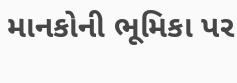માનકોની ભૂમિકા પર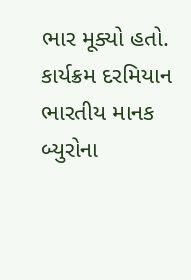ભાર મૂક્યો હતો.
કાર્યક્રમ દરમિયાન ભારતીય માનક બ્યુરોના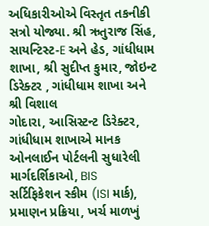અધિકારીઓએ વિસ્તૃત તકનીકી સત્રો યોજ્યા. શ્રી ઋતુરાજ સિંહ,
સાયન્ટિસ્ટ-E અને હેડ, ગાંધીધામ શાખા, શ્રી સુદીપ્ત કુમાર, જોઇન્ટ ડિરેક્ટર , ગાંધીધામ શાખા અને શ્રી વિશાલ
ગોદારા, આસિસ્ટન્ટ ડિરેક્ટર, ગાંધીધામ શાખાએ માનક ઓનલાઈન પોર્ટલની સુધારેલી માર્ગદર્શિકાઓ, BIS
સર્ટિફિકેશન સ્કીમ (ISI માર્ક), પ્રમાણન પ્રક્રિયા, ખર્ચ માળખું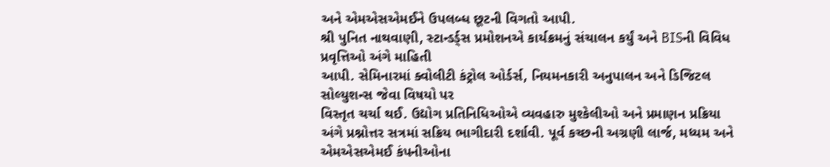અને એમએસએમઈને ઉપલબ્ધ છૂટની વિગતો આપી.
શ્રી પુનિત નાથવાણી, સ્ટાન્ડર્ડ્સ પ્રમોશનએ કાર્યક્રમનું સંચાલન કર્યું અને BISની વિવિધ પ્રવૃત્તિઓ અંગે માહિતી
આપી. સેમિનારમાં ક્વોલીટી કંટ્રોલ ઓર્ડર્સ, નિયમનકારી અનુપાલન અને ડિજિટલ સોલ્યુશન્સ જેવા વિષયો પર
વિસ્તૃત ચર્ચા થઈ. ઉદ્યોગ પ્રતિનિધિઓએ વ્યવહારુ મુશ્કેલીઓ અને પ્રમાણન પ્રક્રિયા અંગે પ્રશ્નોત્તર સત્રમાં સક્રિય ભાગીદારી દર્શાવી. પૂર્વ કચ્છની અગ્રણી લાર્જ, મધ્યમ અને એમએસએમઈ કંપનીઓના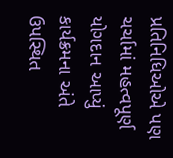પ્રતિનિધિઓએ પણ ચર્ચામાં મહત્વપૂર્ણ યોગદાન આપ્યું કાર્યક્રમના અંતે ઉપસ્થિત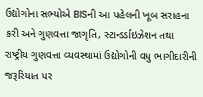ઉદ્યોગોના સભ્યોએ BISની આ પહેલની ખૂબ સરાહના કરી અને ગુણવત્તા જાગૃતિ, સ્ટાન્ડર્ડાઇઝેશન તથા રાષ્ટ્રીય ગુણવત્તા વ્યવસ્થામાં ઉદ્યોગોની વધુ ભાગીદારીની જરૂરિયાત પર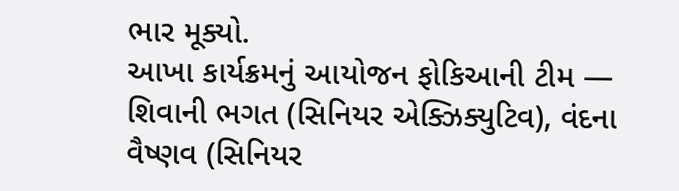ભાર મૂક્યો.
આખા કાર્યક્રમનું આયોજન ફોકિઆની ટીમ — શિવાની ભગત (સિનિયર એક્ઝિક્યુટિવ), વંદના વૈષ્ણવ (સિનિયર